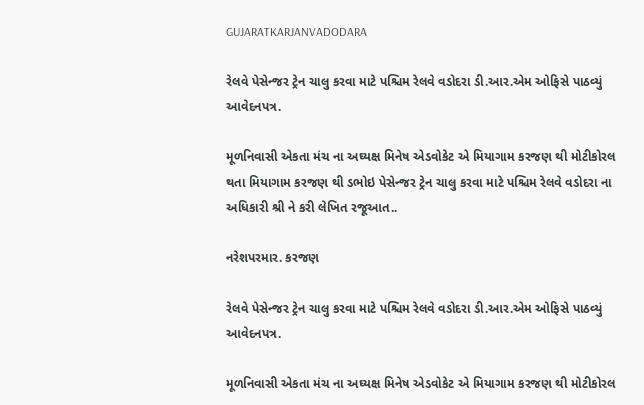GUJARATKARJANVADODARA

રેલવે પેસેન્જર ટ્રેન ચાલુ કરવા માટે પશ્ચિમ રેલવે વડોદરા ડી.આર.એમ ઓફિસે પાઠવ્યું આવેદનપત્ર.

મૂળનિવાસી એકતા મંચ ના અઘ્યક્ષ મિનેષ એડવોકેટ એ મિયાગામ કરજણ થી મોટીકોરલ થતા મિયાગામ કરજણ થી ડભોઇ પેસેન્જર ટ્રેન ચાલુ કરવા માટે પશ્ચિમ રેલવે વડોદરા ના અધિકારી શ્રી ને કરી લેખિત રજૂઆત..

નરેશપરમાર. કરજણ

રેલવે પેસેન્જર ટ્રેન ચાલુ કરવા માટે પશ્ચિમ રેલવે વડોદરા ડી.આર.એમ ઓફિસે પાઠવ્યું આવેદનપત્ર.

મૂળનિવાસી એકતા મંચ ના અઘ્યક્ષ મિનેષ એડવોકેટ એ મિયાગામ કરજણ થી મોટીકોરલ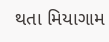થતા મિયાગામ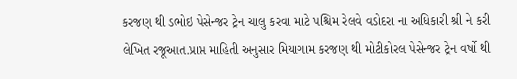કરજણ થી ડભોઇ પેસેન્જર ટ્રેન ચાલુ કરવા માટે પશ્ચિમ રેલવે વડોદરા ના અધિકારી શ્રી ને કરી લેખિત રજૂઆત.પ્રાપ્ત માહિતી અનુસાર મિયાગામ કરજણ થી મોટીકોરલ પેસેન્જર ટ્રેન વર્ષો થી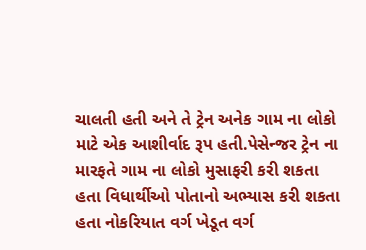ચાલતી હતી અને તે ટ્રેન અનેક ગામ ના લોકો માટે એક આશીર્વાદ રૂપ હતી.પેસેન્જર ટ્રેન ના મારફતે ગામ ના લોકો મુસાફરી કરી શકતા હતા વિધાર્થીઓ પોતાનો અભ્યાસ કરી શકતા હતા નોકરિયાત વર્ગ ખેડૂત વર્ગ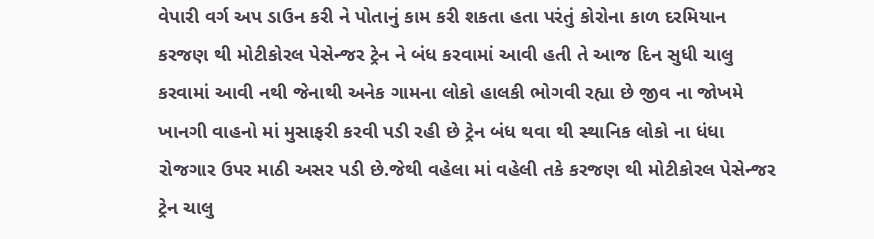વેપારી વર્ગ અપ ડાઉન કરી ને પોતાનું કામ કરી શકતા હતા પરંતું કોરોના કાળ દરમિયાન કરજણ થી મોટીકોરલ પેસેન્જર ટ્રેન ને બંધ કરવામાં આવી હતી તે આજ દિન સુધી ચાલુ કરવામાં આવી નથી જેનાથી અનેક ગામના લોકો હાલકી ભોગવી રહ્યા છે જીવ ના જોખમે ખાનગી વાહનો માં મુસાફરી કરવી પડી રહી છે ટ્રેન બંધ થવા થી સ્થાનિક લોકો ના ધંધા રોજગાર ઉપર માઠી અસર પડી છે.જેથી વહેલા માં વહેલી તકે કરજણ થી મોટીકોરલ પેસેન્જર ટ્રેન ચાલુ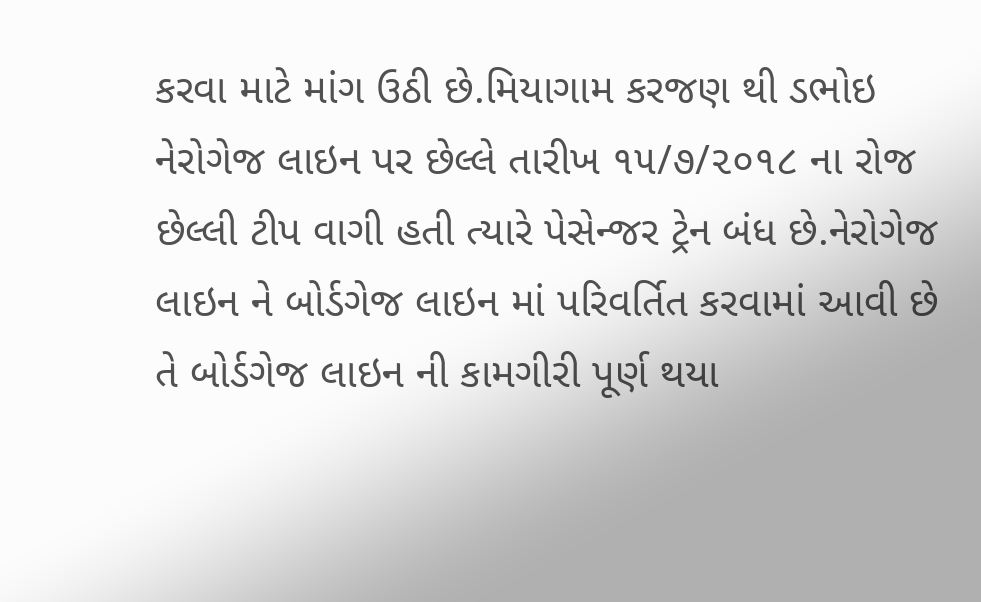કરવા માટે માંગ ઉઠી છે.મિયાગામ કરજણ થી ડભોઇ નેરોગેજ લાઇન પર છેલ્લે તારીખ ૧૫/૭/૨૦૧૮ ના રોજ છેલ્લી ટીપ વાગી હતી ત્યારે પેસેન્જર ટ્રેન બંધ છે.નેરોગેજ લાઇન ને બોર્ડગેજ લાઇન માં પરિવર્તિત કરવામાં આવી છે તે બોર્ડગેજ લાઇન ની કામગીરી પૂર્ણ થયા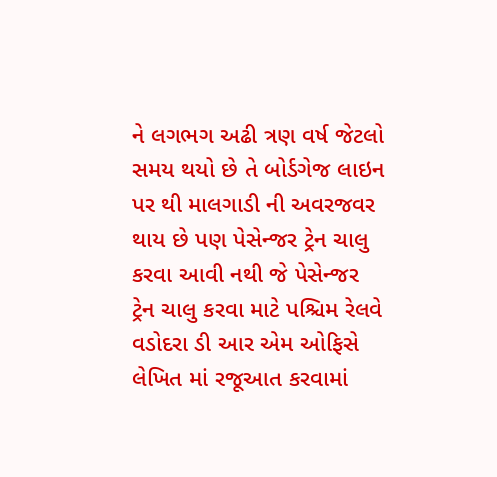ને લગભગ અઢી ત્રણ વર્ષ જેટલો સમય થયો છે તે બોર્ડગેજ લાઇન પર થી માલગાડી ની અવરજવર થાય છે પણ પેસેન્જર ટ્રેન ચાલુ કરવા આવી નથી જે પેસેન્જર ટ્રેન ચાલુ કરવા માટે પશ્ચિમ રેલવે વડોદરા ડી આર એમ ઓફિસે લેખિત માં રજૂઆત કરવામાં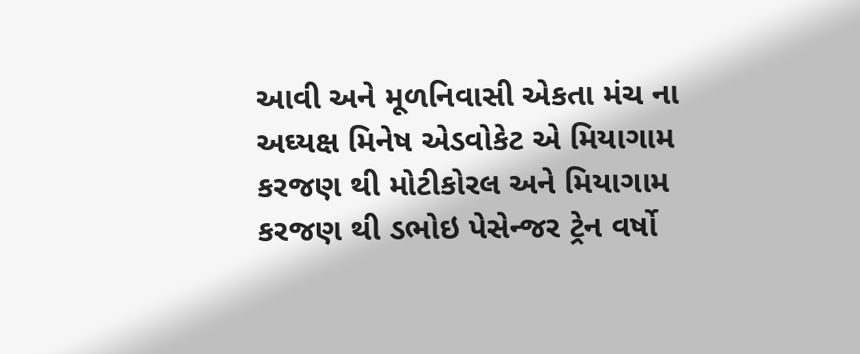આવી અને મૂળનિવાસી એકતા મંચ ના અઘ્યક્ષ મિનેષ એડવોકેટ એ મિયાગામ કરજણ થી મોટીકોરલ અને મિયાગામ કરજણ થી ડભોઇ પેસેન્જર ટ્રેન વર્ષો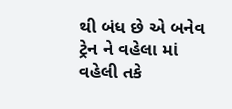થી બંધ છે એ બનેવ ટ્રેન ને વહેલા માં વહેલી તકે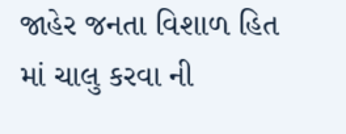જાહેર જનતા વિશાળ હિત માં ચાલુ કરવા ની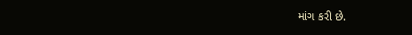માંગ કરી છે.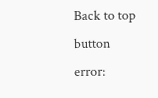Back to top button
error: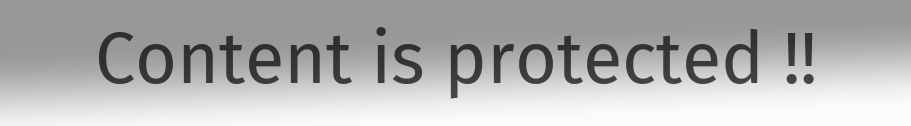Content is protected !!